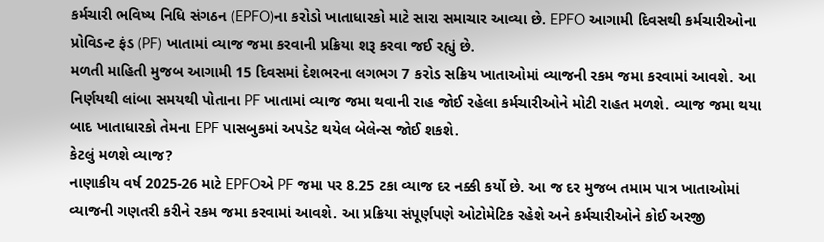કર્મચારી ભવિષ્ય નિધિ સંગઠન (EPFO)ના કરોડો ખાતાધારકો માટે સારા સમાચાર આવ્યા છે. EPFO આગામી દિવસથી કર્મચારીઓના પ્રોવિડન્ટ ફંડ (PF) ખાતામાં વ્યાજ જમા કરવાની પ્રક્રિયા શરૂ કરવા જઈ રહ્યું છે.
મળતી માહિતી મુજબ આગામી 15 દિવસમાં દેશભરના લગભગ 7 કરોડ સક્રિય ખાતાઓમાં વ્યાજની રકમ જમા કરવામાં આવશે. આ નિર્ણયથી લાંબા સમયથી પોતાના PF ખાતામાં વ્યાજ જમા થવાની રાહ જોઈ રહેલા કર્મચારીઓને મોટી રાહત મળશે. વ્યાજ જમા થયા બાદ ખાતાધારકો તેમના EPF પાસબુકમાં અપડેટ થયેલ બેલેન્સ જોઈ શકશે.
કેટલું મળશે વ્યાજ?
નાણાકીય વર્ષ 2025-26 માટે EPFOએ PF જમા પર 8.25 ટકા વ્યાજ દર નક્કી કર્યો છે. આ જ દર મુજબ તમામ પાત્ર ખાતાઓમાં વ્યાજની ગણતરી કરીને રકમ જમા કરવામાં આવશે. આ પ્રક્રિયા સંપૂર્ણપણે ઓટોમેટિક રહેશે અને કર્મચારીઓને કોઈ અરજી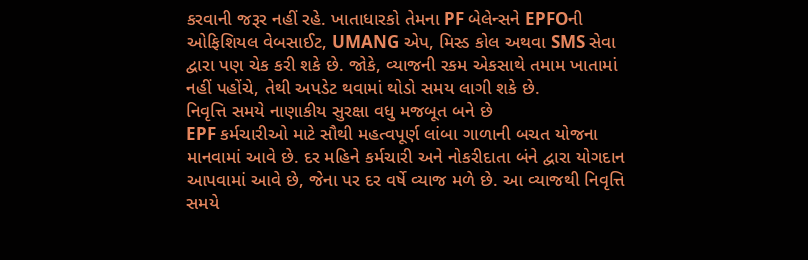કરવાની જરૂર નહીં રહે. ખાતાધારકો તેમના PF બેલેન્સને EPFOની ઓફિશિયલ વેબસાઈટ, UMANG એપ, મિસ્ડ કોલ અથવા SMS સેવા દ્વારા પણ ચેક કરી શકે છે. જોકે, વ્યાજની રકમ એકસાથે તમામ ખાતામાં નહીં પહોંચે, તેથી અપડેટ થવામાં થોડો સમય લાગી શકે છે.
નિવૃત્તિ સમયે નાણાકીય સુરક્ષા વધુ મજબૂત બને છે
EPF કર્મચારીઓ માટે સૌથી મહત્વપૂર્ણ લાંબા ગાળાની બચત યોજના માનવામાં આવે છે. દર મહિને કર્મચારી અને નોકરીદાતા બંને દ્વારા યોગદાન આપવામાં આવે છે, જેના પર દર વર્ષે વ્યાજ મળે છે. આ વ્યાજથી નિવૃત્તિ સમયે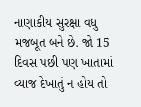નાણાકીય સુરક્ષા વધુ મજબૂત બને છે. જો 15 દિવસ પછી પણ ખાતામાં વ્યાજ દેખાતું ન હોય તો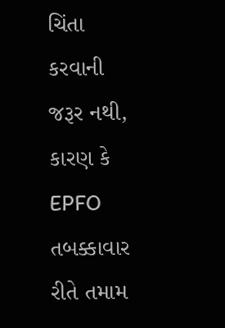ચિંતા કરવાની જરૂર નથી, કારણ કે EPFO તબક્કાવાર રીતે તમામ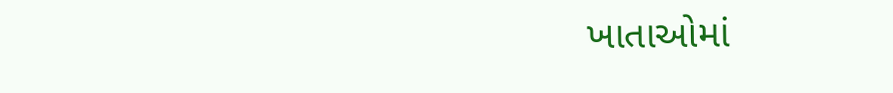ખાતાઓમાં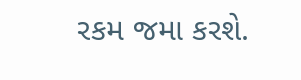રકમ જમા કરશે.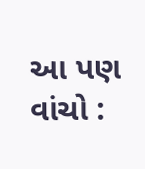આ પણ વાંચો :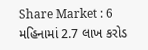Share Market : 6 મહિનામાં 2.7 લાખ કરોડ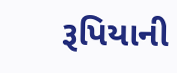રૂપિયાની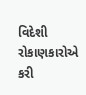વિદેશી રોકાણકારોએ કરી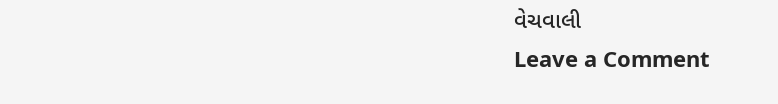વેચવાલી
Leave a Comment